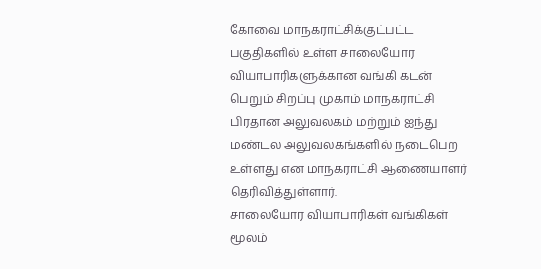கோவை மாநகராட்சிக்குட்பட்ட பகுதிகளில் உள்ள சாலையோர வியாபாரிகளுக்கான வங்கி கடன் பெறும் சிறப்பு முகாம் மாநகராட்சி பிரதான அலுவலகம் மற்றும் ஐந்து மண்டல அலுவலகங்களில் நடைபெற உள்ளது என மாநகராட்சி ஆணையாளர் தெரிவித்துள்ளார்.
சாலையோர வியாபாரிகள் வங்கிகள் மூலம்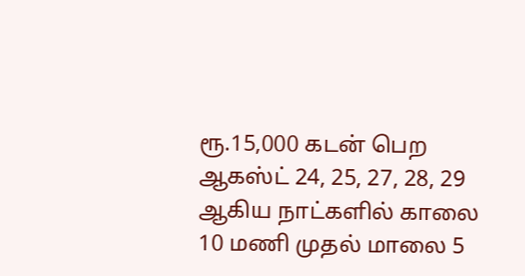ரூ.15,000 கடன் பெற ஆகஸ்ட் 24, 25, 27, 28, 29 ஆகிய நாட்களில் காலை 10 மணி முதல் மாலை 5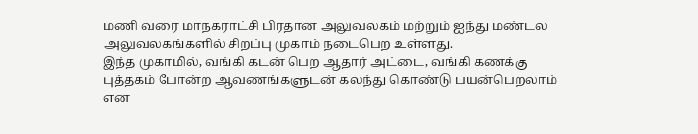மணி வரை மாநகராட்சி பிரதான அலுவலகம் மற்றும் ஐந்து மண்டல அலுவலகங்களில் சிறப்பு முகாம் நடைபெற உள்ளது.
இந்த முகாமில், வங்கி கடன் பெற ஆதார் அட்டை, வங்கி கணக்கு புத்தகம் போன்ற ஆவணங்களுடன் கலந்து கொண்டு பயன்பெறலாம் என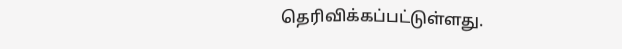தெரிவிக்கப்பட்டுள்ளது.